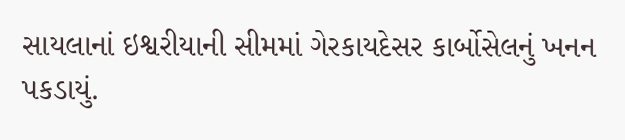સાયલાનાં ઇશ્વરીયાની સીમમાં ગેરકાયદેસર કાર્બોસેલનું ખનન પકડાયું.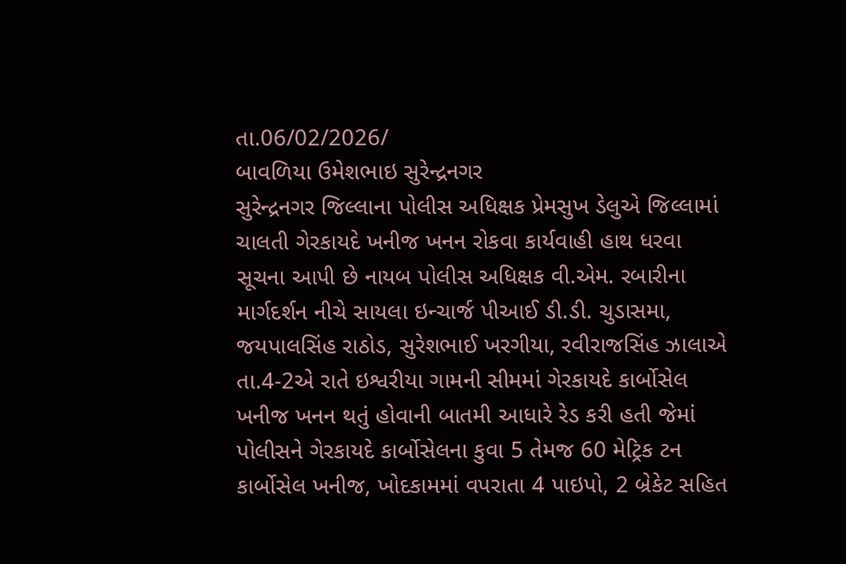તા.06/02/2026/
બાવળિયા ઉમેશભાઇ સુરેન્દ્રનગર
સુરેન્દ્રનગર જિલ્લાના પોલીસ અધિક્ષક પ્રેમસુખ ડેલુએ જિલ્લામાં ચાલતી ગેરકાયદે ખનીજ ખનન રોકવા કાર્યવાહી હાથ ધરવા સૂચના આપી છે નાયબ પોલીસ અધિક્ષક વી.એમ. રબારીના માર્ગદર્શન નીચે સાયલા ઇન્ચાર્જ પીઆઈ ડી.ડી. ચુડાસમા, જયપાલસિંહ રાઠોડ, સુરેશભાઈ ખરગીયા, રવીરાજસિંહ ઝાલાએ તા.4-2એ રાતે ઇશ્વરીયા ગામની સીમમાં ગેરકાયદે કાર્બોસેલ ખનીજ ખનન થતું હોવાની બાતમી આધારે રેડ કરી હતી જેમાં પોલીસને ગેરકાયદે કાર્બોસેલના કુવા 5 તેમજ 60 મેટ્રિક ટન કાર્બોસેલ ખનીજ, ખોદકામમાં વપરાતા 4 પાઇપો, 2 બ્રેકેટ સહિત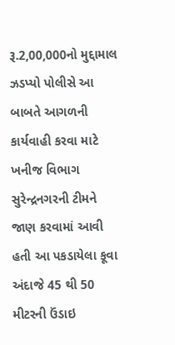રૂ.2,00,000નો મુદ્દામાલ ઝડપ્યો પોલીસે આ બાબતે આગળની કાર્યવાહી કરવા માટે ખનીજ વિભાગ સુરેન્દ્રનગરની ટીમને જાણ કરવામાં આવી હતી આ પકડાયેલા કૂવા અંદાજે 45 થી 50 મીટરની ઉંડાઇ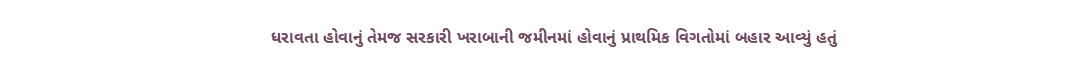ધરાવતા હોવાનું તેમજ સરકારી ખરાબાની જમીનમાં હોવાનું પ્રાથમિક વિગતોમાં બહાર આવ્યું હતું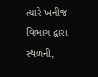ત્યારે ખનીજ વિભાગ દ્વારા સ્થળની,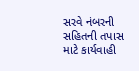સરવે નંબરની સહિતની તપાસ માટે કાર્યવાહી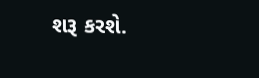શરૂ કરશે.